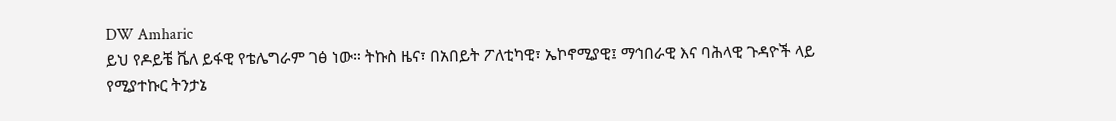DW Amharic
ይህ የዶይቼ ቬለ ይፋዊ የቴሌግራም ገፅ ነው። ትኩስ ዜና፣ በአበይት ፖለቲካዊ፣ ኤኮኖሚያዊ፤ ማኅበራዊ እና ባሕላዊ ጉዳዮች ላይ የሚያተኩር ትንታኔ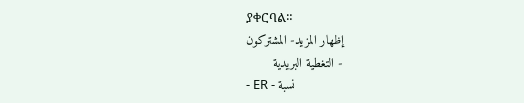ያቀርባል።
إظهار المزيد- المشتركون
- التغطية البريدية
- ER - نسبة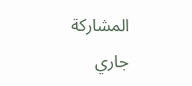المشاركة
جاري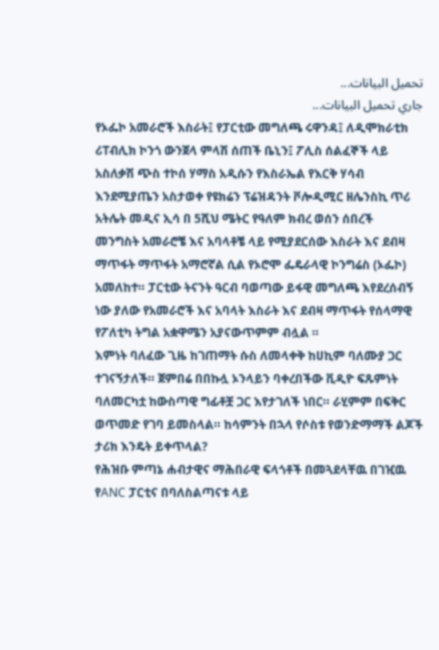تحميل البيانات...
جاري تحميل البيانات...
የኦፌኮ አመራሮች እስራት፤ የፓርቲው መግለጫ ሩዋንዳ፤ ለዲሞክራቲክ ሪፐብሊክ ኮንጎ ውንጀላ ምላሽ ሰጠች ቤኒን፤ ፖሊስ ሰልፈኞች ላይ አስለቃሽ ጭስ ተኮሰ ሃማስ አዲሱን የእስራኤል የእርቅ ሃሳብ እንደሚያጤን አስታወቀ የዩክሬን ፕሬዝዳንት ቮሎዲሚር ዘሌንስኪ ጥሪ አትሌት መዲና ኢሳ በ 5ሺህ ሜትር የዓለም ክብረ ወሰን ሰበረች
መንግስት አመራሮቼ እና አባላቶቼ ላይ የሚያደርሰው እስራት እና ደብዛ ማጥፋት ማጥፋት አማሮኛል ሲል የኦሮሞ ፌዴራላዊ ኮንግሬስ (ኦፌኮ) አመለከተ። ፓርቲው ትናንት ዓርብ ባወጣው ይፋዊ መግለጫ እየደረሰብኝ ነው ያለው የአመራሮች እና አባላት እስራት እና ደብዛ ማጥፋት የሰላማዊ የፖለቲካ ትግል አቋዋሜን አያናውጥምም ብሏል ።
እምነት ባለፈው ጊዜ ከገጠማት ሱስ ለመላቀቅ ከሀኪም ባለሙያ ጋር ተገናኝታለች። ጀምበሬ በበኩሏ ኦንላይን ባቀረበችው ቪዲዮ ፍጹምነት ባለመርካቷ ከውስጣዊ ግፊቶቿ ጋር እየታገለች ነበር። ራሂምም በፍቅር ወጥመድ የገባ ይመስላል። ከሳምንት በኋላ የሶስቱ የወንድማማች ልጆች ታሪክ እንዴት ይቀጥላል?
የሕዝቡ ምጣኔ ሐብታዊና ማሕበራዊ ፍላጎቶች በመጓደላቸዉ በገዢዉ የANC ፓርቲና በባለስልጣናቱ ላይ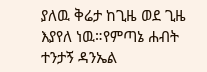ያለዉ ቅሬታ ከጊዜ ወደ ጊዜ እያየለ ነዉ።የምጣኔ ሐብት ተንታኝ ዳንኤል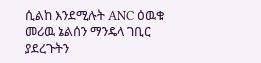ሲልከ እንደሚሉት ANC ዕዉቁ መሪዉ ኔልሰን ማንዴላ ገቢር ያደረጉትን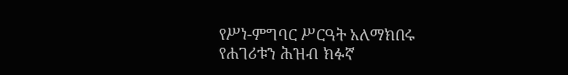የሥነ-ምግባር ሥርዓት አለማክበሩ የሐገሪቱን ሕዝብ ክፉኛ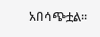አበሳጭቷል።